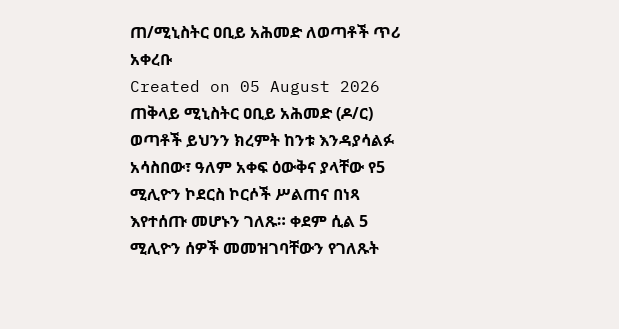ጠ/ሚኒስትር ዐቢይ አሕመድ ለወጣቶች ጥሪ አቀረቡ
Created on 05 August 2026
ጠቅላይ ሚኒስትር ዐቢይ አሕመድ (ዶ/ር) ወጣቶች ይህንን ክረምት ከንቱ እንዳያሳልፉ አሳስበው፣ ዓለም አቀፍ ዕውቅና ያላቸው የ5 ሚሊዮን ኮደርስ ኮርሶች ሥልጠና በነጻ እየተሰጡ መሆኑን ገለጹ። ቀደም ሲል 5 ሚሊዮን ሰዎች መመዝገባቸውን የገለጹት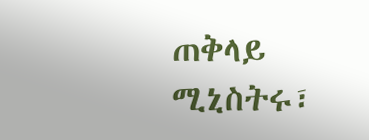ጠቅላይ ሚኒስትሩ፣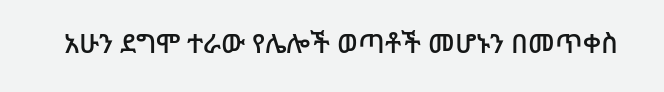አሁን ደግሞ ተራው የሌሎች ወጣቶች መሆኑን በመጥቀስ